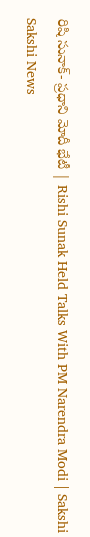రిషి సునాక్- ప్రధాని మోదీ భేటీ | Rishi Sunak Held Talks With PM Narendra Modi | Sakshi
Sakshi News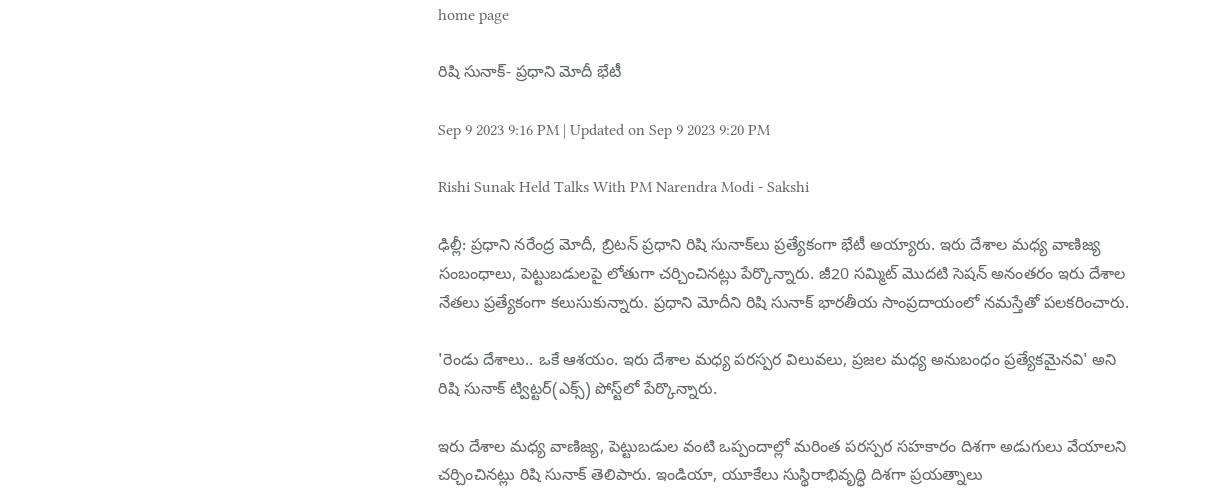home page

రిషి సునాక్- ప్రధాని మోదీ భేటీ

Sep 9 2023 9:16 PM | Updated on Sep 9 2023 9:20 PM

Rishi Sunak Held Talks With PM Narendra Modi - Sakshi

ఢిల్లీ: ప్రధాని నరేంద్ర మోదీ, బ్రిటన్ ప్రధాని రిషి సునాక్‌లు ప్రత్యేకంగా భేటీ అయ్యారు. ఇరు దేశాల మధ్య వాణిజ్య సంబంధాలు, పెట్టుబడులపై లోతుగా చర్చించినట్లు పేర్కొన్నారు. జీ20 సమ్మిట్ మొదటి సెషన్‌ అనంతరం ఇరు దేశాల నేతలు ప్రత్యేకంగా కలుసుకున్నారు. ప్రధాని మోదీని రిషి సునాక్‌ భారతీయ సాంప్రదాయంలో నమస్తేతో పలకరించారు.

'రెండు దేశాలు.. ఒకే ఆశయం. ఇరు దేశాల మధ్య పరస్పర విలువలు, ప్రజల మధ్య అనుబంధం ప్రత్యేకమైనవి' అని రిషి సునాక్‌ ట్విట్టర్‌(ఎక్స్‌) పోస్ట్‌లో పేర్కొన్నారు.

ఇరు దేశాల మధ్య వాణిజ్య, పెట్టుబడుల వంటి ఒప్పందాల్లో మరింత పరస్పర సహకారం దిశగా అడుగులు వేయాలని చర్చించినట్లు రిషి సునాక్ తెలిపారు. ఇండియా, యూకేలు సుస్థిరాభివృద్ధి దిశగా ప్రయత్నాలు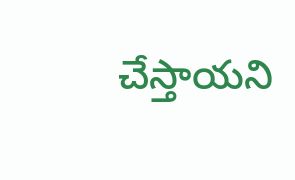చేస్తాయని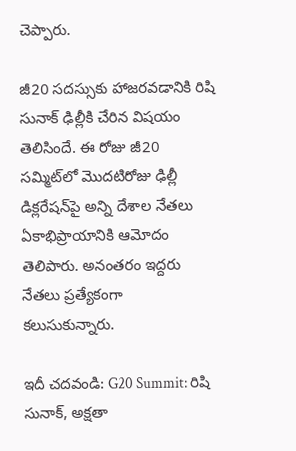చెప్పారు.

జీ20 సదస్సుకు హాజరవడానికి రిషి సునాక్‌ ఢిల్లీకి చేరిన విషయం తెలిసిందే. ఈ రోజు జీ20 సమ్మిట్‌లో మొదటిరోజు ఢిల్లీ డిక్లరేషన్‌పై అన్ని దేశాల నేతలు ఏకాభిప్రాయానికి ఆమోదం తెలిపారు. అనంతరం ఇద్దరు నేతలు ప్రత్యేకంగా కలుసుకున్నారు.

ఇదీ చదవండి: G20 Summit: రిషి సునాక్, అక్షతా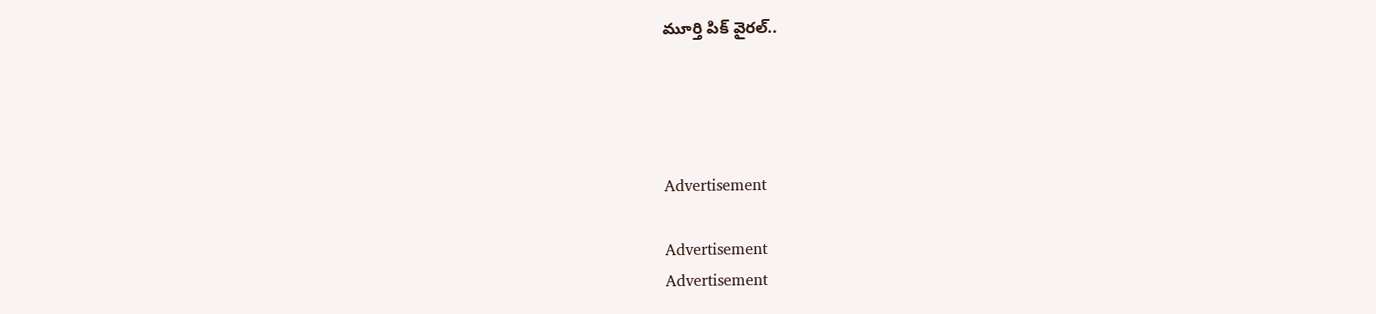మూర్తి పిక్ వైరల్..




Advertisement

Advertisement
Advertisement